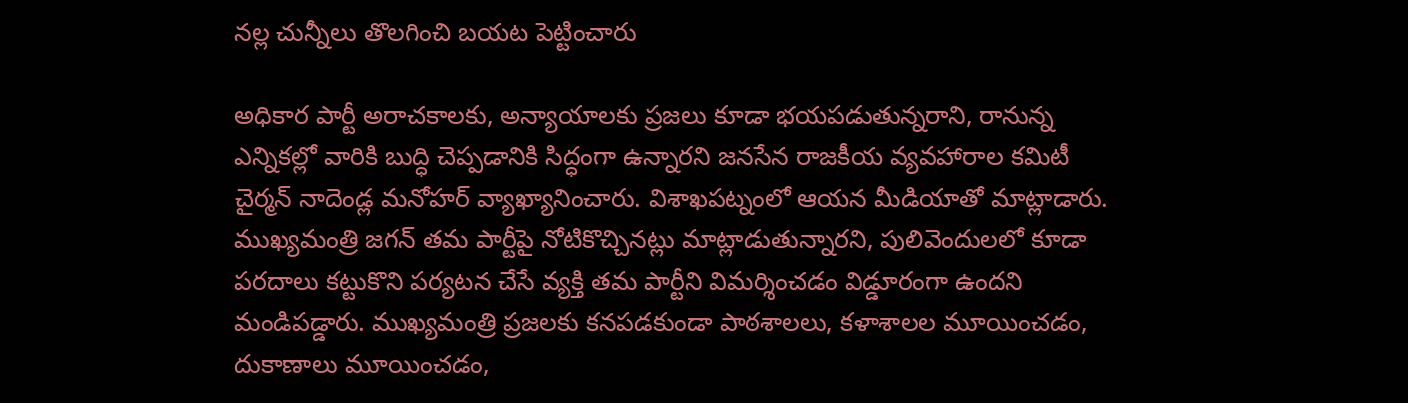నల్ల చున్నీలు తొలగించి బయట పెట్టించారు

అధికార పార్టీ అరాచకాలకు, అన్యాయాలకు ప్రజలు కూడా భయపడుతున్నరాని, రానున్న ఎన్నికల్లో వారికి బుద్ధి చెప్పడానికి సిద్ధంగా ఉన్నారని జనసేన రాజకీయ వ్యవహారాల కమిటీ చైర్మన్ నాదెండ్ల మనోహర్ వ్యాఖ్యానించారు. విశాఖపట్నంలో ఆయన మీడియాతో మాట్లాడారు. ముఖ్యమంత్రి జగన్ తమ పార్టీపై నోటికొచ్చినట్లు మాట్లాడుతున్నారని, పులివెందులలో కూడా పరదాలు కట్టుకొని పర్యటన చేసే వ్యక్తి తమ పార్టీని విమర్శించడం విడ్డూరంగా ఉందని మండిపడ్డారు. ముఖ్యమంత్రి ప్రజలకు కనపడకుండా పాఠశాలలు, కళాశాలల మూయించడం, దుకాణాలు మూయించడం,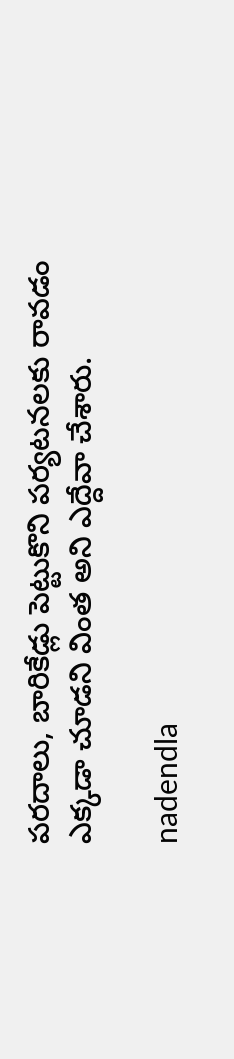పరదాలు, బారికేడ్లు పెట్టుకొని పర్యటనలకు రావడం ఎక్కడా చూడని వింత అని ఎద్దేవా చేశారు.

nadendla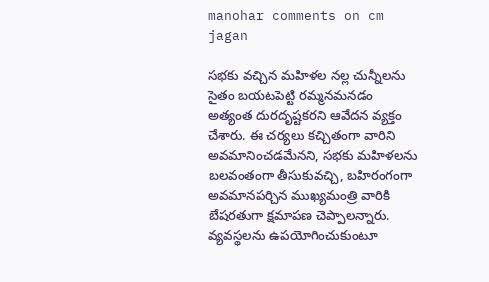manohar comments on cm jagan

సభకు వచ్చిన మహిళల నల్ల చున్నీలను సైతం బయటపెట్టి రమ్మనమనడం అత్యంత దురదృష్టకరని ఆవేదన వ్యక్తం చేశారు. ఈ చర్యలు కచ్చితంగా వారిని అవమానించడమేనని, సభకు మహిళలను బలవంతంగా తీసుకువచ్చి, బహిరంగంగా అవమానపర్చిన ముఖ్యమంత్రి వారికి బేషరతుగా క్షమాపణ చెప్పాలన్నారు. వ్యవస్థలను ఉపయోగించుకుంటూ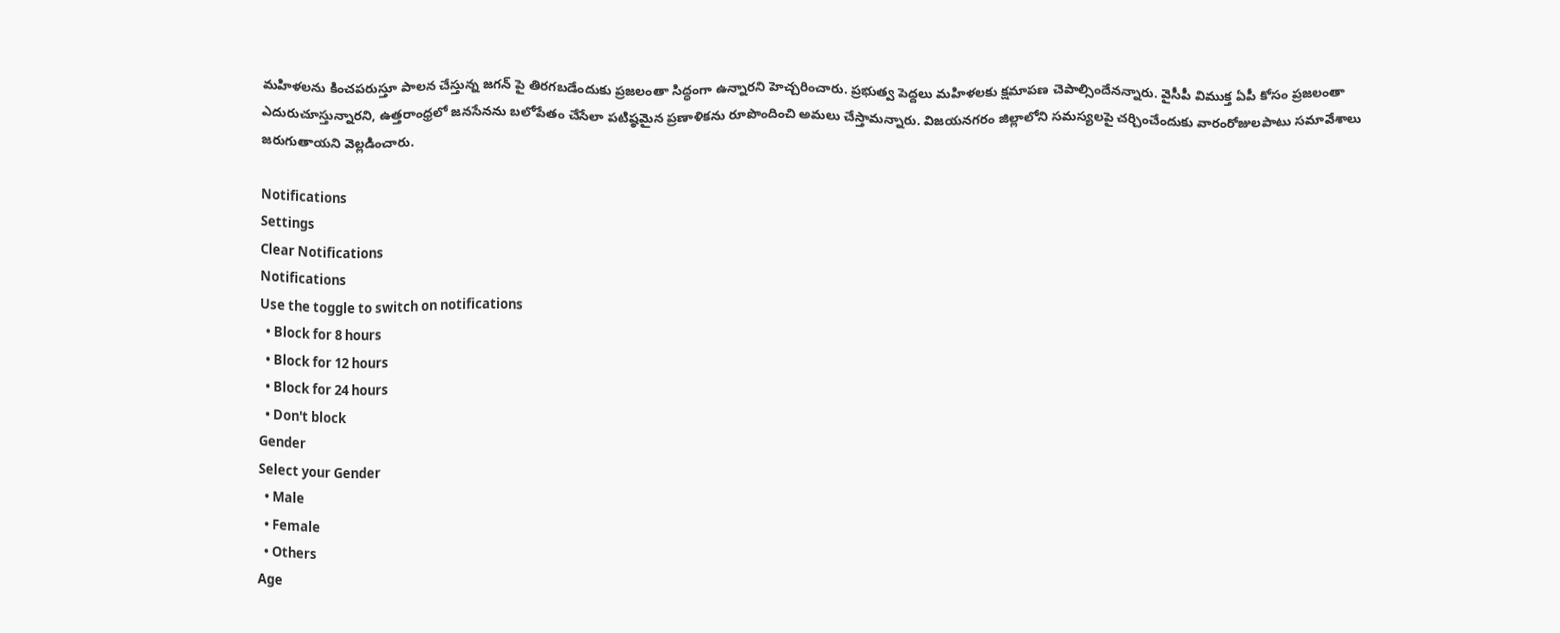మహిళలను కించపరుస్తూ పాలన చేస్తున్న జగన్ పై తిరగబడేందుకు ప్రజలంతా సిద్ధంగా ఉన్నారని హెచ్చరించారు. ప్రభుత్వ పెద్దలు మహిళలకు క్షమాపణ చెపాల్సిందేనన్నారు. వైసీపీ విముక్త ఏపీ కోసం ప్రజలంతా ఎదురుచూస్తున్నారని, ఉత్తరాంధ్రలో జనసేనను బలోపేతం చేసేలా పటిష్ఠమైన ప్రణాళికను రూపొందించి అమలు చేస్తామన్నారు. విజయనగరం జిల్లాలోని సమస్యలపై చర్చించేందుకు వారంరోజులపాటు సమావేశాలు జరుగుతాయని వెల్లడించారు.

Notifications
Settings
Clear Notifications
Notifications
Use the toggle to switch on notifications
  • Block for 8 hours
  • Block for 12 hours
  • Block for 24 hours
  • Don't block
Gender
Select your Gender
  • Male
  • Female
  • Others
Age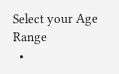Select your Age Range
  •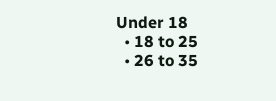Under 18
  • 18 to 25
  • 26 to 35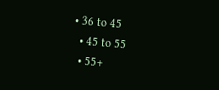• 36 to 45
  • 45 to 55
  • 55+